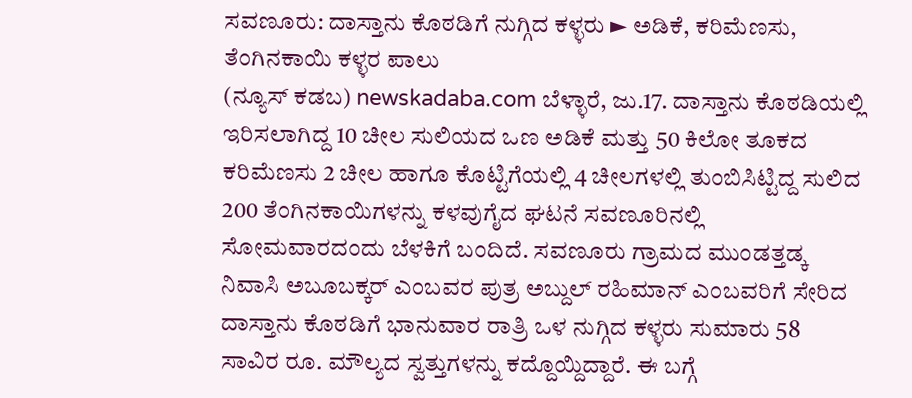ಸವಣೂರು: ದಾಸ್ತಾನು ಕೊಠಡಿಗೆ ನುಗ್ಗಿದ ಕಳ್ಳರು ► ಅಡಿಕೆ, ಕರಿಮೆಣಸು, ತೆಂಗಿನಕಾಯಿ ಕಳ್ಳರ ಪಾಲು
(ನ್ಯೂಸ್ ಕಡಬ) newskadaba.com ಬೆಳ್ಳಾರೆ, ಜು.17. ದಾಸ್ತಾನು ಕೊಠಡಿಯಲ್ಲಿ ಇರಿಸಲಾಗಿದ್ದ 10 ಚೀಲ ಸುಲಿಯದ ಒಣ ಅಡಿಕೆ ಮತ್ತು 50 ಕಿಲೋ ತೂಕದ ಕರಿಮೆಣಸು 2 ಚೀಲ ಹಾಗೂ ಕೊಟ್ಟಿಗೆಯಲ್ಲಿ 4 ಚೀಲಗಳಲ್ಲಿ ತುಂಬಿಸಿಟ್ಟಿದ್ದ ಸುಲಿದ 200 ತೆಂಗಿನಕಾಯಿಗಳನ್ನು ಕಳವುಗೈದ ಘಟನೆ ಸವಣೂರಿನಲ್ಲಿ ಸೋಮವಾರದಂದು ಬೆಳಕಿಗೆ ಬಂದಿದೆ. ಸವಣೂರು ಗ್ರಾಮದ ಮುಂಡತ್ತಡ್ಕ ನಿವಾಸಿ ಅಬೂಬಕ್ಕರ್ ಎಂಬವರ ಪುತ್ರ ಅಬ್ದುಲ್ ರಹಿಮಾನ್ ಎಂಬವರಿಗೆ ಸೇರಿದ ದಾಸ್ತಾನು ಕೊಠಡಿಗೆ ಭಾನುವಾರ ರಾತ್ರಿ ಒಳ ನುಗ್ಗಿದ ಕಳ್ಳರು ಸುಮಾರು 58 ಸಾವಿರ ರೂ. ಮೌಲ್ಯದ ಸ್ವತ್ತುಗಳನ್ನು ಕದ್ದೊಯ್ದಿದ್ದಾರೆ. ಈ ಬಗ್ಗೆ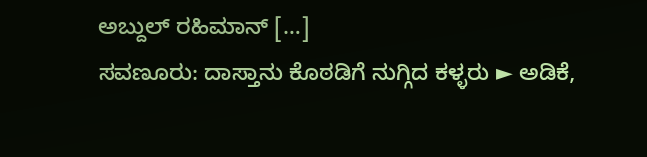ಅಬ್ದುಲ್ ರಹಿಮಾನ್ […]
ಸವಣೂರು: ದಾಸ್ತಾನು ಕೊಠಡಿಗೆ ನುಗ್ಗಿದ ಕಳ್ಳರು ► ಅಡಿಕೆ,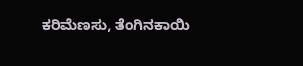ಕರಿಮೆಣಸು, ತೆಂಗಿನಕಾಯಿ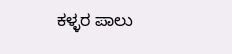ಕಳ್ಳರ ಪಾಲು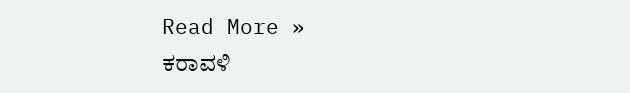Read More »
ಕರಾವಳಿ